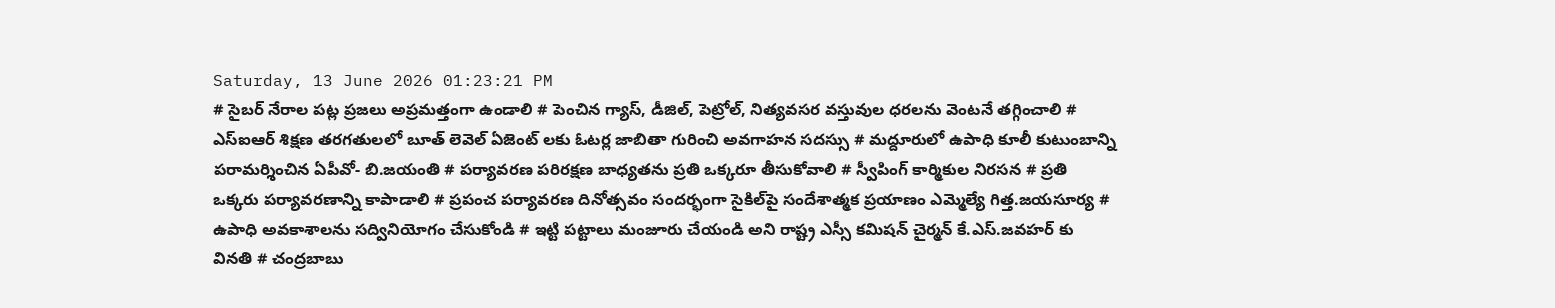Saturday, 13 June 2026 01:23:21 PM
# సైబర్ నేరాల పట్ల ప్రజలు అప్రమత్తంగా ఉండాలి # పెంచిన గ్యాస్, డీజిల్, పెట్రోల్, నిత్యవసర వస్తువుల ధరలను వెంటనే తగ్గించాలి # ఎస్ఐఆర్ శిక్షణ తరగతులలో బూత్ లెవెల్ ఏజెంట్ లకు ఓటర్ల జాబితా గురించి అవగాహన సదస్సు # మద్దూరులో ఉపాధి కూలీ కుటుంబాన్ని పరామర్శించిన ఏపీవో- బి.జయంతి # పర్యావరణ పరిరక్షణ బాధ్యతను ప్రతి ఒక్కరూ తీసుకోవాలి # స్వీపింగ్ కార్మికుల నిరసన # ప్రతి ఒక్కరు పర్యావరణాన్ని కాపాడాలి # ప్రపంచ పర్యావరణ దినోత్సవం సందర్భంగా సైకిల్‌పై సందేశాత్మక ప్రయాణం ఎమ్మెల్యే గిత్త.జయసూర్య # ఉపాధి అవకాశాలను సద్వినియోగం చేసుకోండి # ఇట్టి పట్టాలు మంజూరు చేయండి అని రాష్ట్ర ఎస్సీ కమిషన్ చైర్మన్ కే.ఎస్.జవహర్ కు వినతి # చంద్రబాబు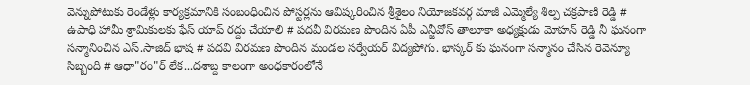వెన్నుపోటుకు రెండేళ్లు కార్యక్రమానికి సంబంధించిన పోస్టర్లను ఆవిష్కరించిన శ్రీశైలం నియోజకవర్గ మాజీ ఎమ్మెల్యే శిల్ప చక్రపాణి రెడ్డి # ఉపాధి హామీ శ్రామికులకు ఫేస్ యాప్ రద్దు చేయాలి # పదవీ విరమణ పొందిన ఏపీ ఎన్జీవోస్ తాలూకా అధ్యక్షుడు మోహన్ రెడ్డి నీ ఘనంగా సన్మానించిన ఎస్.సాజిద్ భాష # పదవి విరమణ పొందిన మండల సర్వేయర్ విద్యపోగు. భాస్కర్ కు ఘనంగా సన్మానం చేసిన రెవెన్యూ సిబ్బంది # ఆధా"రం"ర్‌ లేక...దశాబ్ద కాలంగా అంధకారంలోనే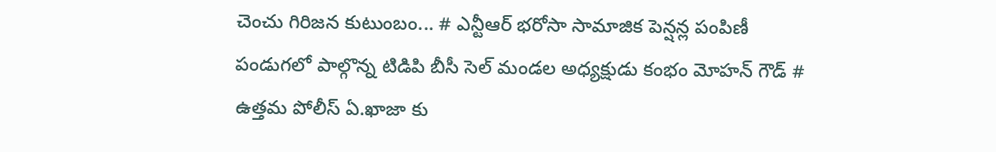చెంచు గిరిజన కుటుంబం... # ఎన్టీఆర్ భరోసా సామాజిక పెన్షన్ల పంపిణీ పండుగలో పాల్గొన్న టిడిపి బీసీ సెల్ మండల అధ్యక్షుడు కంభం మోహన్ గౌడ్ # ఉత్తమ పోలీస్ ఏ.ఖాజా కు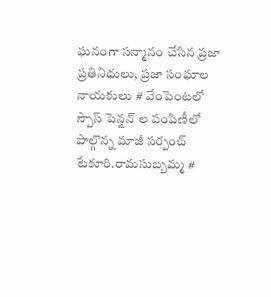ఘనంగా సన్మానం చేసిన ప్రజా ప్రతినిధులు, ప్రజా సంఘాల నాయకులు # వేంపెంటలో స్పౌస్ పెన్షన్ ల పంపిణీలో పాల్గొన్న మాజీ సర్పంచ్ టేకూరి.రామసుబ్బమ్మ #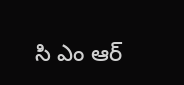సి ఎం ఆర్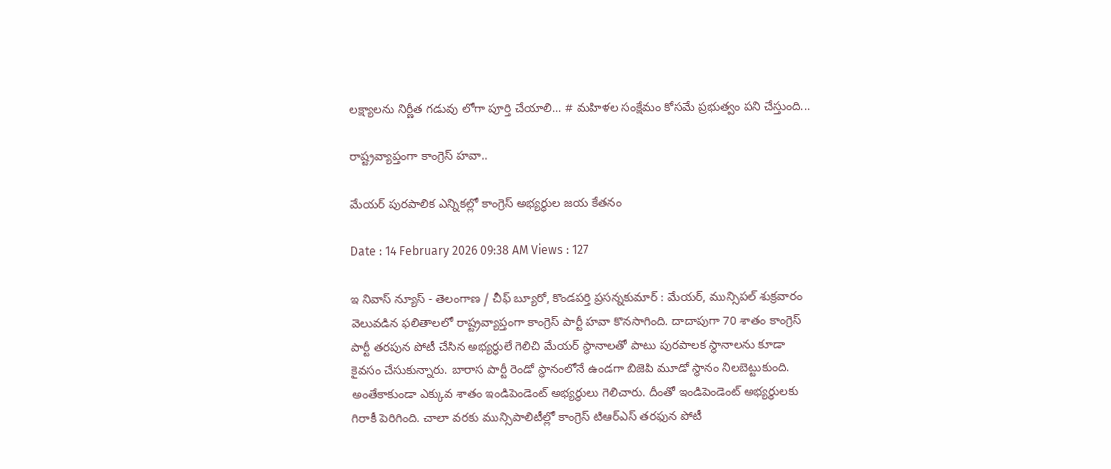లక్ష్యాలను నిర్ణీత గడువు లోగా పూర్తి చేయాలి... # మహిళల సంక్షేమం కోసమే ప్రభుత్వం పని చేస్తుంది...

రాష్ట్రవ్యాప్తంగా కాంగ్రెస్ హవా..

మేయర్ పురపాలిక ఎన్నికల్లో కాంగ్రెస్ అభ్యర్థుల జయ కేతనం

Date : 14 February 2026 09:38 AM Views : 127

ఇ నివాస్ న్యూస్ - తెలంగాణ / చీఫ్ బ్యూరో, కొండపర్తి ప్రసన్నకుమార్ : మేయర్, మున్సిపల్ శుక్రవారం వెలువడిన ఫలితాలలో రాష్ట్రవ్యాప్తంగా కాంగ్రెస్ పార్టీ హవా కొనసాగింది. దాదాపుగా 70 శాతం కాంగ్రెస్ పార్టీ తరపున పోటీ చేసిన అభ్యర్థులే గెలిచి మేయర్ స్థానాలతో పాటు పురపాలక స్థానాలను కూడా కైవసం చేసుకున్నారు. బారాస పార్టీ రెండో స్థానంలోనే ఉండగా బిజెపి మూడో స్థానం నిలబెట్టుకుంది. అంతేకాకుండా ఎక్కువ శాతం ఇండిపెండెంట్ అభ్యర్థులు గెలిచారు. దీంతో ఇండిపెండెంట్ అభ్యర్థులకు గిరాకీ పెరిగింది. చాలా వరకు మున్సిపాలిటీల్లో కాంగ్రెస్ టిఆర్ఎస్ తరఫున పోటీ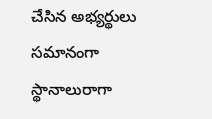చేసిన అభ్యర్థులు సమానంగా స్థానాలురాగా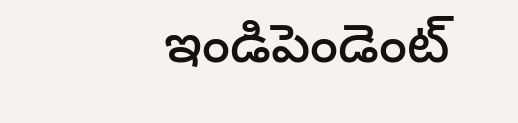ఇండిపెండెంట్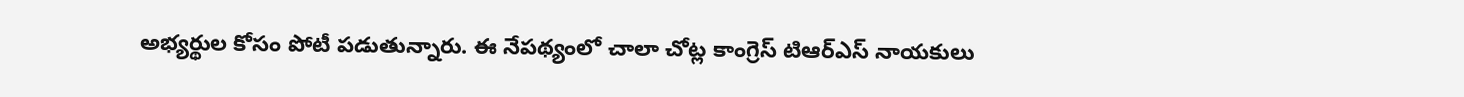అభ్యర్థుల కోసం పోటీ పడుతున్నారు. ఈ నేపథ్యంలో చాలా చోట్ల కాంగ్రెస్ టిఆర్ఎస్ నాయకులు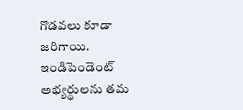గొడవలు కూడా జరిగాయి. ఇండిపెండెంట్ అభ్యర్థులను తమ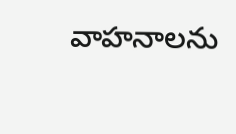వాహనాలను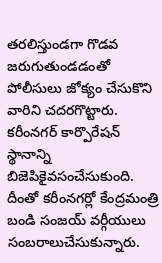తరలిస్తుండగా గొడవ జరుగుతుండడంతో పోలీసులు జోక్యం చేసుకొని వారిని చదరగొట్టారు. కరీంనగర్ కార్పొరేషన్ స్థానాన్ని బిజెపికైవసంచేసుకుంది. దీంతో కరీంనగర్లో కేంద్రమంత్రి బండి సంజయ్ వర్గీయులు సంబరాలుచేసుకున్నారు.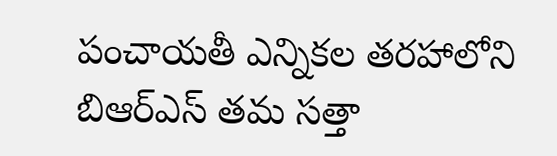పంచాయతీ ఎన్నికల తరహాలోని బిఆర్ఎస్ తమ సత్తా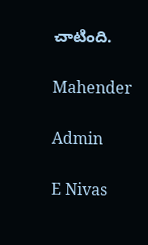చాటింది.

Mahender

Admin

E Nivas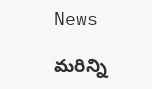News

మరిన్ని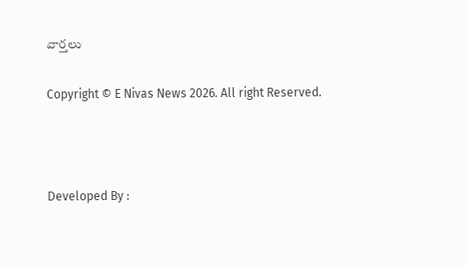వార్తలు

Copyright © E Nivas News 2026. All right Reserved.



Developed By :